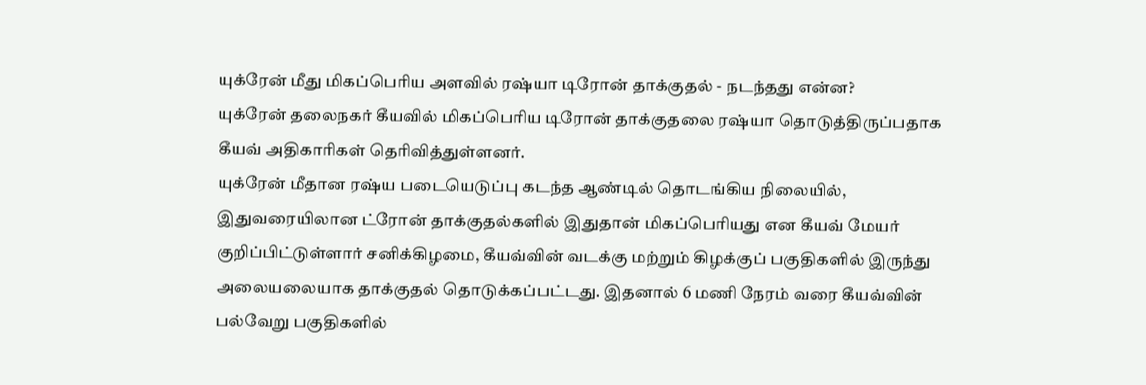யுக்ரேன் மீது மிகப்பெரிய அளவில் ரஷ்யா டிரோன் தாக்குதல் - நடந்தது என்ன?
யுக்ரேன் தலைநகர் கீயவில் மிகப்பெரிய டிரோன் தாக்குதலை ரஷ்யா தொடுத்திருப்பதாக கீயவ் அதிகாரிகள் தெரிவித்துள்ளனர்.
யுக்ரேன் மீதான ரஷ்ய படையெடுப்பு கடந்த ஆண்டில் தொடங்கிய நிலையில், இதுவரையிலான ட்ரோன் தாக்குதல்களில் இதுதான் மிகப்பெரியது என கீயவ் மேயர் குறிப்பிட்டுள்ளார் சனிக்கிழமை, கீயவ்வின் வடக்கு மற்றும் கிழக்குப் பகுதிகளில் இருந்து அலையலையாக தாக்குதல் தொடுக்கப்பட்டது. இதனால் 6 மணி நேரம் வரை கீயவ்வின் பல்வேறு பகுதிகளில்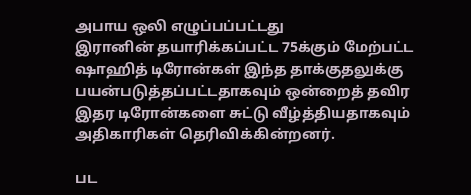அபாய ஒலி எழுப்பப்பட்டது
இரானின் தயாரிக்கப்பட்ட 75க்கும் மேற்பட்ட ஷாஹித் டிரோன்கள் இந்த தாக்குதலுக்கு பயன்படுத்தப்பட்டதாகவும் ஒன்றைத் தவிர இதர டிரோன்களை சுட்டு வீழ்த்தியதாகவும் அதிகாரிகள் தெரிவிக்கின்றனர்.

பட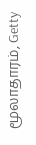மூலாதாரம், Getty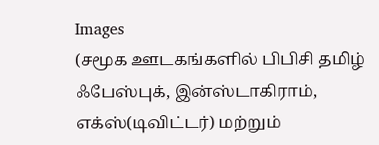Images
(சமூக ஊடகங்களில் பிபிசி தமிழ் ஃபேஸ்புக், இன்ஸ்டாகிராம், எக்ஸ்(டிவிட்டர்) மற்றும்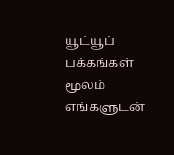யூட்யூப் பக்கங்கள் மூலம் எங்களுடன்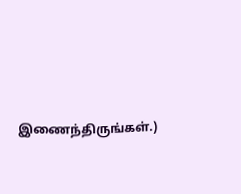இணைந்திருங்கள்.)